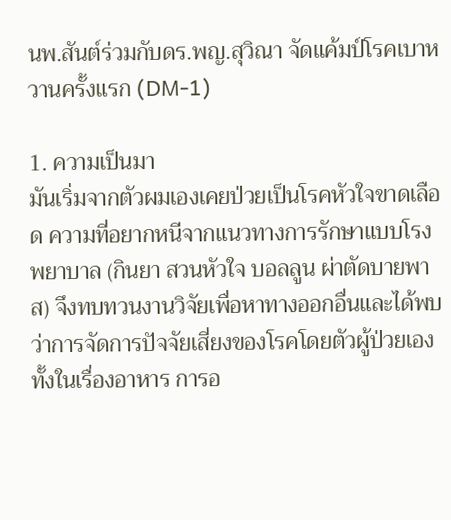นพ.สันต์ร่วมกับดร.พญ.สุวิณา จัดแค้มป์โรคเบาหวานครั้งแรก (DM-1)

1. ความเป็นมา
มันเริ่มจากตัวผมเองเคยป่วยเป็นโรคหัวใจขาดเลือด ความที่อยากหนีจากแนวทางการรักษาแบบโรงพยาบาล (กินยา สวนหัวใจ บอลลูน ผ่าตัดบายพาส) จึงทบทวนงานวิจัยเพื่อหาทางออกอื่นและได้พบว่าการจัดการปัจจัยเสี่ยงของโรคโดยตัวผู้ป่วยเอง ทั้งในเรื่องอาหาร การอ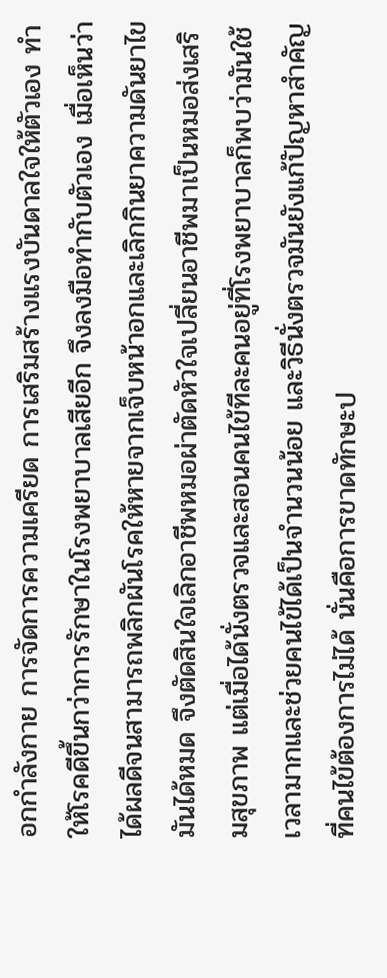อกกำลังกาย การจัดการความเครียด การเสริมสร้างแรงบันดาลใจให้ตัวเอง ทำให้โรคดีขึ้นกว่าการรักษาในโรงพยาบาลเสียอีก จึงลงมือทำกับตัวเอง เมื่อเห็นว่าได้ผลดีจนสามารถพลิกผันโรคให้หายจากเจ็บหน้าอกและเลิกกินยาความดันยาไขมันได้หมด จึงตัดสินใจเลิกอาชีพหมอผ่าตัดหัวใจเปลี่ยนอาชีพมาเป็นหมอส่งเสริมสุขภาพ แต่เมื่อได้นั่งตรวจและสอนคนไข้ทีละคนอยู่ที่โรงพยาบาลก็พบว่ามันใช้เวลามากและช่วยคนไข้ได้เป็นจำนวนน้อย และวิธีนั่งตรวจมันยังแก้ปัญหาสำคัญที่คนไข้ต้องการไม่ได้ นั่นคือการขาดทักษะป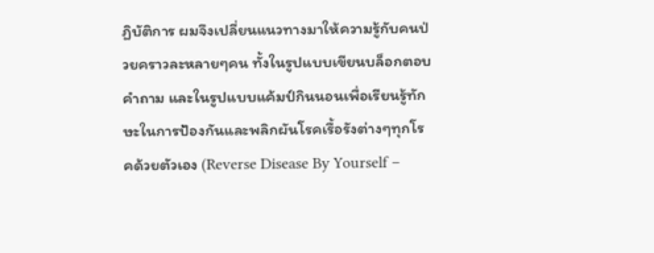ฏิบัติการ ผมจึงเปลี่ยนแนวทางมาให้ความรู้กับคนป่วยคราวละหลายๆคน ทั้งในรูปแบบเขียนบล็อกตอบคำถาม และในรูปแบบแค้มป์กินนอนเพื่อเรียนรู้ทักษะในการป้องกันและพลิกผันโรคเรื้อรังต่างๆทุกโรคด้วยตัวเอง (Reverse Disease By Yourself –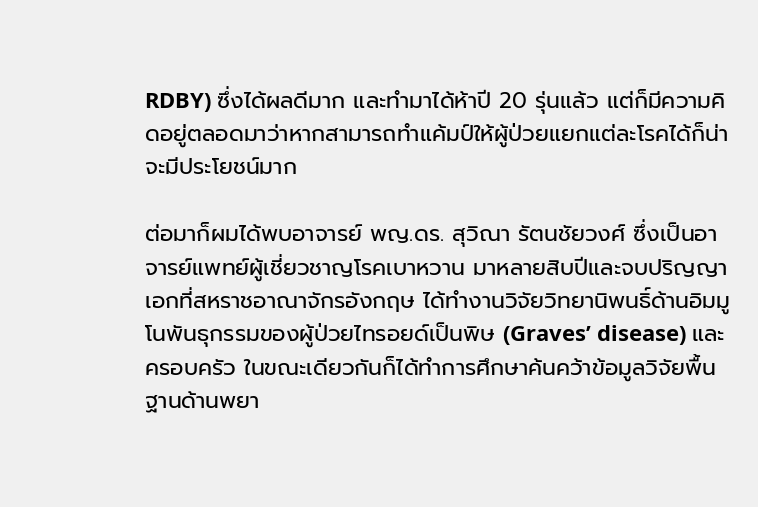RDBY) ซึ่งได้ผลดีมาก และทำมาได้ห้าปี 20 รุ่นแล้ว แต่ก็มีความคิดอยู่ตลอดมาว่าหากสามารถทำแค้มป์ให้ผู้ป่วยแยกแต่ละโรคได้ก็น่าจะมีประโยชน์มาก

ต่อมาก็ผมได้พบอาจารย์ พญ.ดร. สุวิณา รัตนชัยวงศ์ ซึ่งเป็นอาจารย์แพทย์ผู้เชี่ยวชาญโรคเบาหวาน มาหลายสิบปีและจบปริญญาเอกที่สหราชอาณาจักรอังกฤษ ได้ทำงานวิจัยวิทยานิพนธิ์ด้านอิมมูโนพันธุกรรมของผู้ป่วยไทรอยด์เป็นพิษ (Graves’ disease) และครอบครัว ในขณะเดียวกันก็ได้ทำการศึกษาค้นคว้าข้อมูลวิจัยพื้นฐานด้านพยา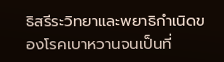ธิสรีระวิทยาและพยาธิกำเนิดของโรคเบาหวานจนเป็นที่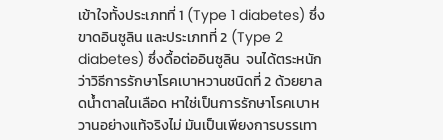เข้าใจทั้งประเภทที่ 1 (Type 1 diabetes) ซึ่งขาดอินซูลิน และประเภทที่ 2 (Type 2 diabetes) ซึ่งดื้อต่ออินซูลิน  จนได้ตระหนักว่าวิธีการรักษาโรคเบาหวานชนิดที่ 2 ด้วยยาลดน้ำตาลในเลือด หาใช่เป็นการรักษาโรคเบาหวานอย่างแท้จริงไม่ มันเป็นเพียงการบรรเทา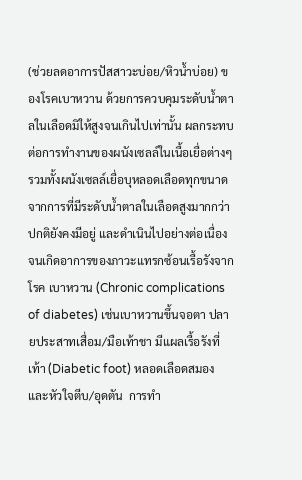(ช่วยลดอาการปัสสาวะบ่อย/หิวน้ำบ่อย) ของโรคเบาหวาน ด้วยการควบคุมระดับน้ำตาลในเลือดมิให้สูงจนเกินไปเท่านั้น ผลกระทบต่อการทำงานของผนังเซลล์ในเนื้อเยื่อต่างๆ รวมทั้งผนังเซลล์เยื่อบุหลอดเลือดทุกขนาดจากการที่มีระดับน้ำตาลในเลือดสูงมากกว่าปกติยังคงมีอยู่ และดำเนินไปอย่างต่อเนื่องจนเกิดอาการของภาวะแทรกซ้อนเรื้อรังจากโรค เบาหวาน (Chronic complications of diabetes) เช่นเบาหวานขึ้นจอตา ปลายประสาทเสื่อม/มือเท้าชา มีแผลเรื้อรังที่เท้า (Diabetic foot) หลอดเลือดสมองและหัวใจตีบ/อุดตัน  การทำ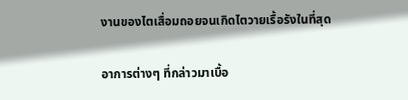งานของไตเสื่อมถอยจนเกิดไตวายเรื้อรังในที่สุด

อาการต่างๆ ที่กล่าวมาเบื้อ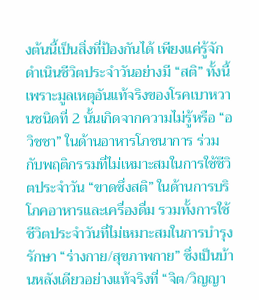งต้นนี้เป็นสิ่งที่ป้องกันได้ เพียงแค่รู้จักดำเนินชีวิตประจำวันอย่างมี “สติ” ทั้งนี้เพราะมูลเหตุอันแท้จริงของโรคเบาหวานชนิดที่ 2 นั้นเกิดจากความไม่รู้หรือ “อวิชชา” ในด้านอาหารโภชนาการ ร่วมกับพฤติกรรมที่ไม่เหมาะสมในการใช้ชีวิตประจำวัน “ขาดซึ่งสติ” ในด้านการบริโภคอาหารและเครื่องดื่ม รวมทั้งการใช้ชีวิตประจำวันที่ไม่เหมาะสมในการบำรุงรักษา “ร่างกาย/สุขภาพกาย” ซึ่งเป็นบ้านหลังเดียวอย่างแท้จริงที่ “จิต/วิญญา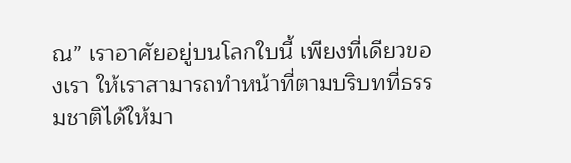ณ” เราอาศัยอยู่บนโลกใบนี้ เพียงที่เดียวของเรา ให้เราสามารถทำหน้าที่ตามบริบทที่ธรรมชาติได้ให้มา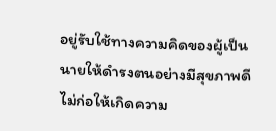อยู่รับใช้ทางความคิดของผู้เป็นนายให้ดำรงตนอย่างมีสุขภาพดี ไม่ก่อให้เกิดความ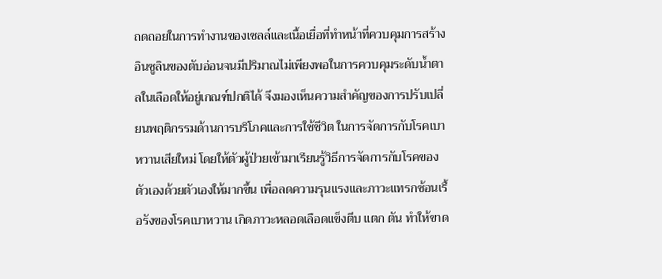ถดถอยในการทำงานของเซลล์และเนื้อเยื่อที่ทำหน้าที่ควบคุมการสร้างอินซูลินของตับอ่อนจนมีปริมาณไม่เพียงพอในการควบคุมระดับน้ำตาลในเลือดให้อยู่เกณฑ์ปกติได้ จึงมองเห็นความสำคัญของการปรับเปลี่ยนพฤติกรรมด้านการบริโภคและการใช้ชีวิต ในการจัดการกับโรคเบาหวานเสียใหม่ โดยให้ตัวผู้ป่วยเข้ามาเรียนรู้วิธีการจัดการกับโรคของตัวเองด้วยตัวเองให้มากขึ้น เพื่อลดความรุนแรงและภาวะแทรกซ้อนเรื้อรังของโรคเบาหวาน เกิดภาวะหลอดเลือดแข็งตีบ แตก ตัน ทำให้ขาด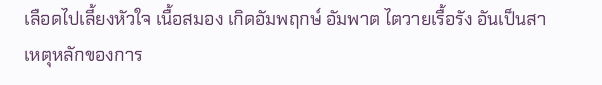เลือดไปเลี้ยงหัวใจ เนื้อสมอง เกิดอัมพฤกษ์ อัมพาต ไตวายเรื้อรัง อันเป็นสาเหตุหลักของการ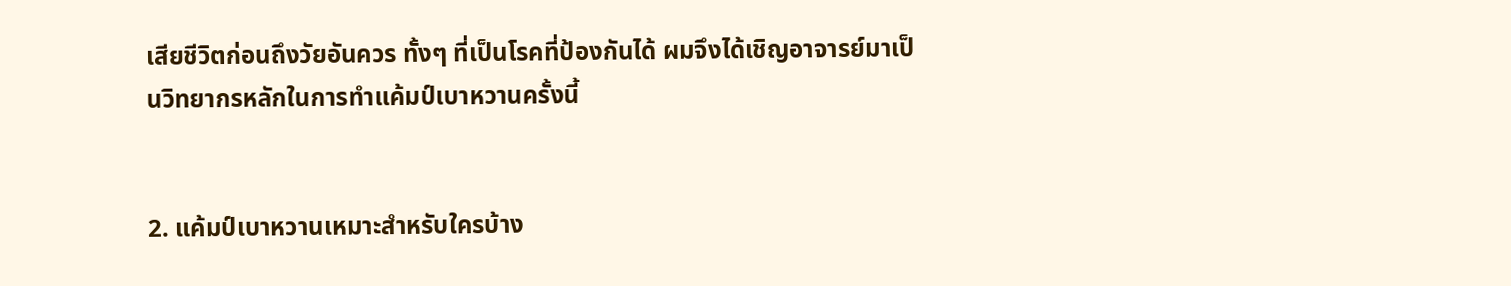เสียชีวิตก่อนถึงวัยอันควร ทั้งๆ ที่เป็นโรคที่ป้องกันได้ ผมจึงได้เชิญอาจารย์มาเป็นวิทยากรหลักในการทำแค้มป์เบาหวานครั้งนี้


2. แค้มป์เบาหวานเหมาะสำหรับใครบ้าง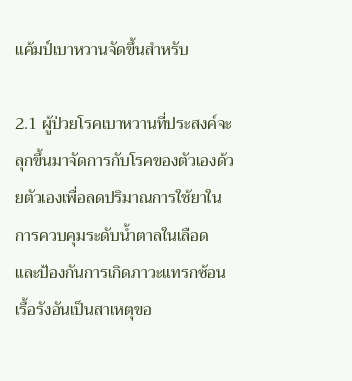แค้มป์เบาหวานจัดขึ้นสำหรับ

2.1 ผู้ป่วยโรคเบาหวานที่ประสงค์จะลุกขึ้นมาจัดการกับโรคของตัวเองด้วยตัวเองเพื่อลดปริมาณการใช้ยาในการควบคุมระดับน้ำตาลในเลือด และป้องกันการเกิดภาวะแทรกซ้อนเรื้อรังอันเป็นสาเหตุขอ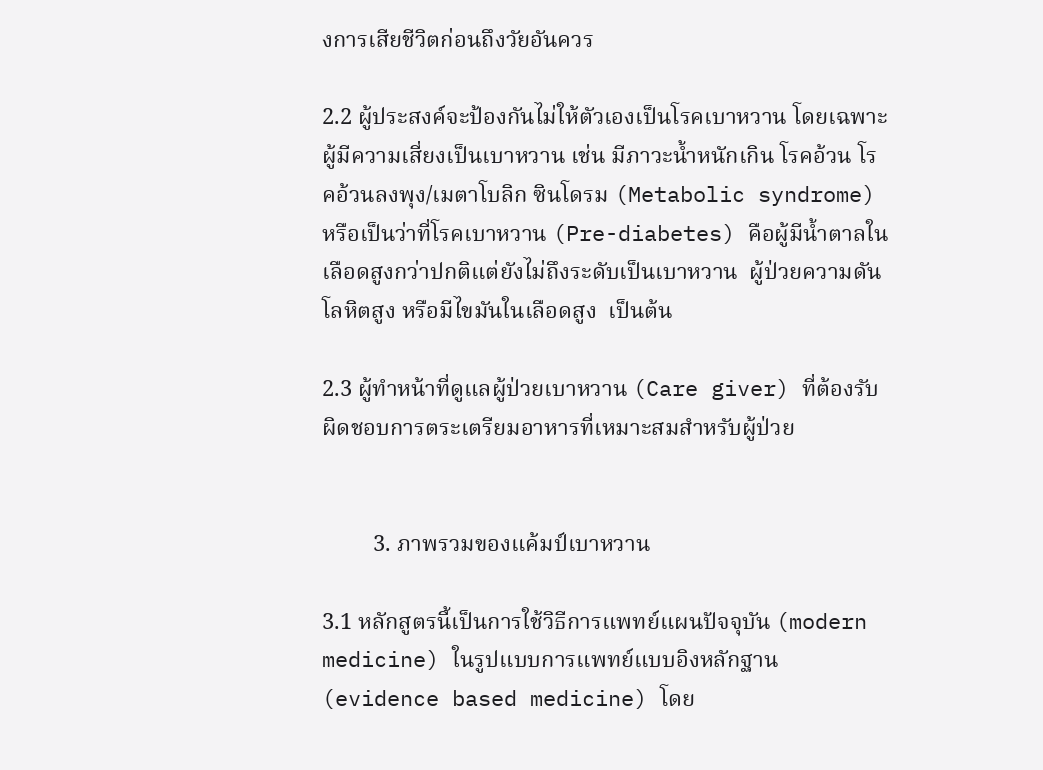งการเสียชีวิตก่อนถึงวัยอันควร

2.2 ผู้ประสงค์จะป้องกันไม่ให้ตัวเองเป็นโรคเบาหวาน โดยเฉพาะผู้มีความเสี่ยงเป็นเบาหวาน เช่น มีภาวะน้ำหนักเกิน โรคอ้วน โรคอ้วนลงพุง/เมตาโบลิก ซินโดรม (Metabolic syndrome) หรือเป็นว่าที่โรคเบาหวาน (Pre-diabetes) คือผู้มีน้ำตาลในเลือดสูงกว่าปกติแต่ยังไม่ถึงระดับเป็นเบาหวาน  ผู้ป่วยความดันโลหิตสูง หรือมีไขมันในเลือดสูง  เป็นต้น

2.3 ผู้ทำหน้าที่ดูแลผู้ป่วยเบาหวาน (Care giver) ที่ต้องรับผิดชอบการตระเตรียมอาหารที่เหมาะสมสำหรับผู้ป่วย


         3. ภาพรวมของแค้มป์เบาหวาน

3.1 หลักสูตรนี้เป็นการใช้วิธีการแพทย์แผนปัจจุบัน (modern medicine) ในรูปแบบการแพทย์แบบอิงหลักฐาน (evidence based medicine) โดย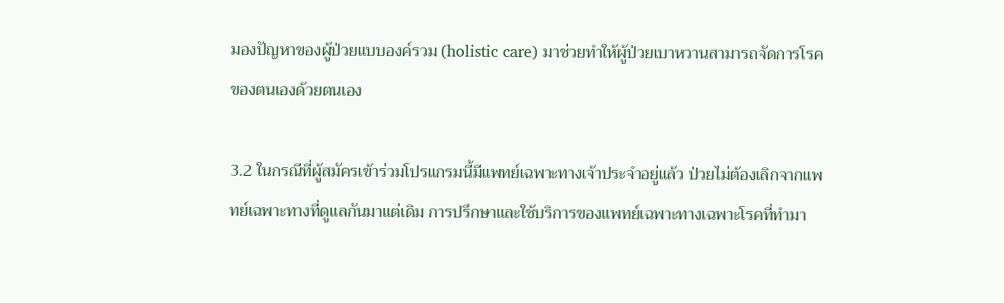มองปัญหาของผู้ป่วยแบบองค์รวม (holistic care) มาช่วยทำให้ผู้ป่วยเบาหวานสามารถจัดการโรคของตนเองด้วยตนเอง

3.2 ในกรณีที่ผู้สมัครเข้าร่วมโปรแกรมนี้มีแพทย์เฉพาะทางเจ้าประจำอยู่แล้ว ป่วยไม่ต้องเลิกจากแพทย์เฉพาะทางที่ดูแลกันมาแต่เดิม การปรึกษาและใช้บริการของแพทย์เฉพาะทางเฉพาะโรคที่ทำมา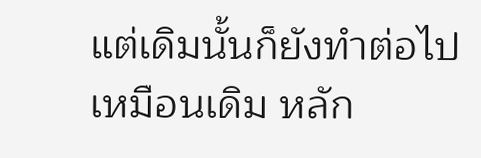แต่เดิมนั้นก็ยังทำต่อไปเหมือนเดิม หลัก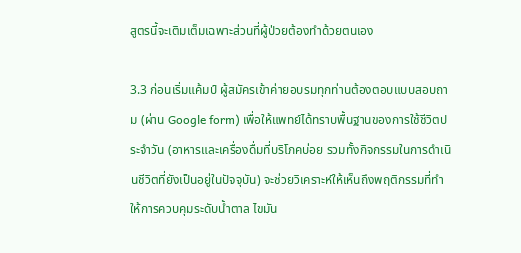สูตรนี้จะเติมเต็มเฉพาะส่วนที่ผู้ป่วยต้องทำด้วยตนเอง

3.3 ก่อนเริ่มแค้มป์ ผู้สมัครเข้าค่ายอบรมทุกท่านต้องตอบแบบสอบถาม (ผ่าน Google form) เพื่อให้แพทย์ได้ทราบพื้นฐานของการใช้ชีวิตประจำวัน (อาหารและเครื่องดื่มที่บริโภคบ่อย รวมทั้งกิจกรรมในการดำเนินชีวิตที่ยังเป็นอยู่ในปัจจุบัน) จะช่วยวิเคราะห์ให้เห็นถึงพฤติกรรมที่ทำให้การควบคุมระดับน้ำตาล ไขมัน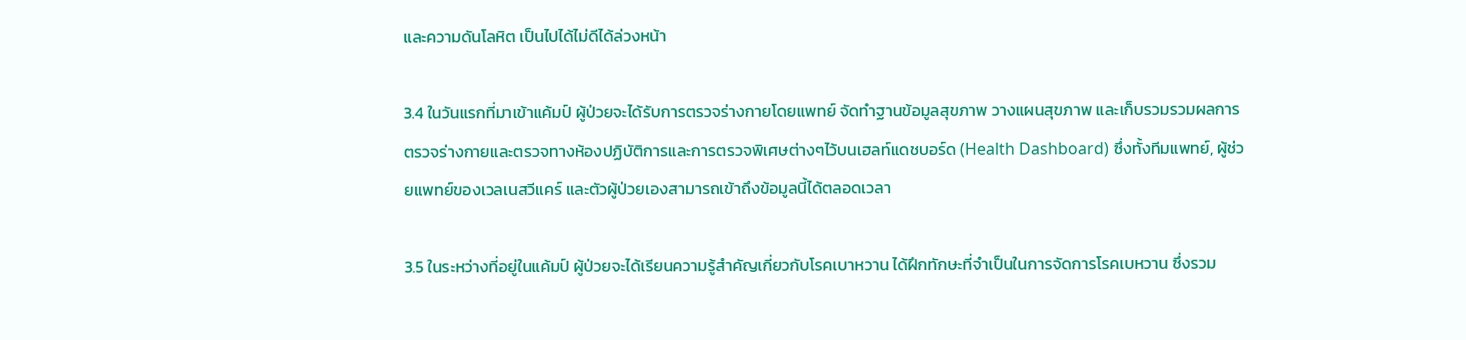และความดันโลหิต เป็นไปได้ไม่ดีได้ล่วงหน้า

3.4 ในวันแรกที่มาเข้าแค้มป์ ผู้ป่วยจะได้รับการตรวจร่างกายโดยแพทย์ จัดทำฐานข้อมูลสุขภาพ วางแผนสุขภาพ และเก็บรวมรวมผลการตรวจร่างกายและตรวจทางห้องปฏิบัติการและการตรวจพิเศษต่างๆไว้บนเฮลท์แดชบอร์ด (Health Dashboard) ซึ่งทั้งทีมแพทย์, ผู้ช่วยแพทย์ของเวลเนสวีแคร์ และตัวผู้ป่วยเองสามารถเข้าถึงข้อมูลนี้ได้ตลอดเวลา

3.5 ในระหว่างที่อยู่ในแค้มป์ ผู้ป่วยจะได้เรียนความรู้สำคัญเกี่ยวกับโรคเบาหวาน ได้ฝึกทักษะที่จำเป็นในการจัดการโรคเบหวาน ซึ่งรวม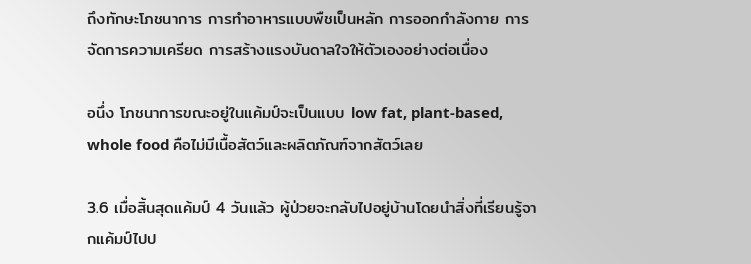ถึงทักษะโภชนาการ การทำอาหารแบบพืชเป็นหลัก การออกกำลังกาย การจัดการความเครียด การสร้างแรงบันดาลใจให้ตัวเองอย่างต่อเนื่อง

อนึ่ง โภชนาการขณะอยู่ในแค้มป์จะเป็นแบบ low fat, plant-based, whole food คือไม่มีเนื้อสัตว์และผลิตภัณฑ์จากสัตว์เลย

3.6 เมื่อสิ้นสุดแค้มป์ 4 วันแล้ว ผู้ป่วยจะกลับไปอยู่บ้านโดยนำสิ่งที่เรียนรู้จากแค้มป์ไปป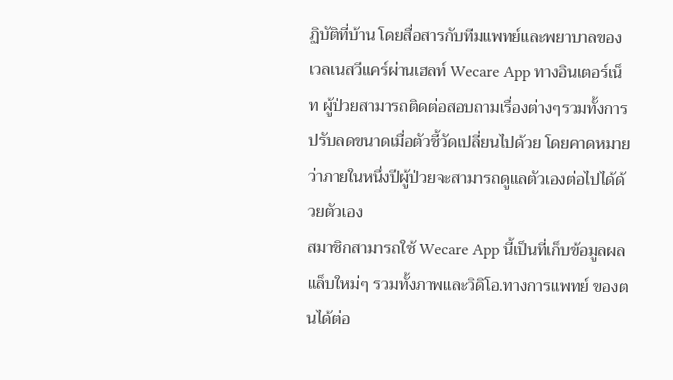ฏิบัติที่บ้าน โดยสื่อสารกับทีมแพทย์และพยาบาลของเวลเนสวีแคร์ผ่านเฮลท์ Wecare App ทางอินเตอร์เน็ท ผู้ป่วยสามารถติดต่อสอบถามเรื่องต่างๆรวมทั้งการปรับลดขนาดเมื่อตัวชี้วัดเปลี่ยนไปด้วย โดยคาดหมายว่าภายในหนึ่งปีผู้ป่วยจะสามารถดูแลตัวเองต่อไปได้ด้วยตัวเอง
สมาชิกสามารถใช้ Wecare App นี้เป็นที่เก็บข้อมูลผลแล็บใหม่ๆ รวมทั้งภาพและวิดิโอ.ทางการแพทย์ ของตนได้ต่อ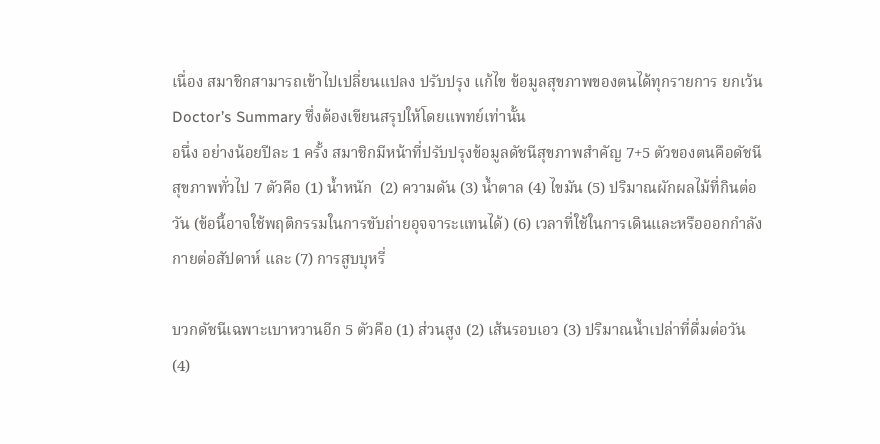เนื่อง สมาชิกสามารถเข้าไปเปลี่ยนแปลง ปรับปรุง แก้ไข ข้อมูลสุขภาพของตนได้ทุกรายการ ยกเว้น Doctor’s Summary ซึ่งต้องเขียนสรุปให้โดยแพทย์เท่านั้น
อนึ่ง อย่างน้อยปีละ 1 ครั้ง สมาชิกมีหน้าที่ปรับปรุงข้อมูลดัชนีสุขภาพสำคัญ 7+5 ตัวของตนคือดัชนีสุขภาพทั่วไป 7 ตัวคือ (1) น้ำหนัก  (2) ความดัน (3) น้ำตาล (4) ไขมัน (5) ปริมาณผักผลไม้ที่กินต่อวัน (ข้อนี้อาจใช้พฤติกรรมในการขับถ่ายอุจจาระแทนได้) (6) เวลาที่ใช้ในการเดินและหรือออกกำลังกายต่อสัปดาห์ และ (7) การสูบบุหรี่

บวกดัชนีเฉพาะเบาหวานอีก 5 ตัวคือ (1) ส่วนสูง (2) เส้นรอบเอว (3) ปริมาณน้ำเปล่าที่ดื่มต่อวัน (4)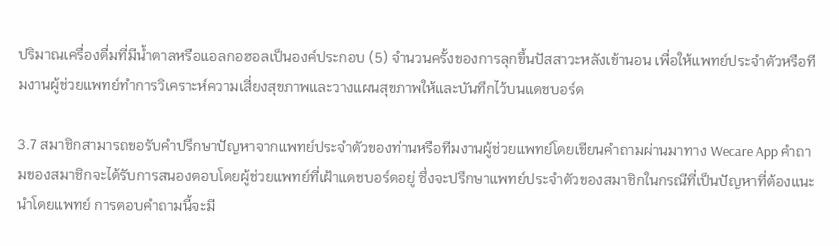ปริมาณเครื่องดื่มที่มีน้ำตาลหรือแอลกอฮอลเป็นองค์ประกอบ (5) จำนวนครั้งของการลุกขึ้นปัสสาวะหลังเข้านอน เพื่อให้แพทย์ประจำตัวหรือทีมงานผู้ช่วยแพทย์ทำการวิเคราะห์ความเสี่ยงสุขภาพและวางแผนสุขภาพให้และบันทึกไว้บนแดชบอร์ด

3.7 สมาชิกสามารถขอรับคำปรึกษาปัญหาจากแพทย์ประจำตัวของท่านหรือทีมงานผู้ช่วยแพทย์โดยเขียนคำถามผ่านมาทาง Wecare App คำถามของสมาชิกจะได้รับการสนองตอบโดยผู้ช่วยแพทย์ที่เฝ้าแดชบอร์ดอยู่ ซึ่งจะปรึกษาแพทย์ประจำตัวของสมาชิกในกรณีที่เป็นปัญหาที่ต้องแนะนำโดยแพทย์ การตอบคำถามนี้จะมี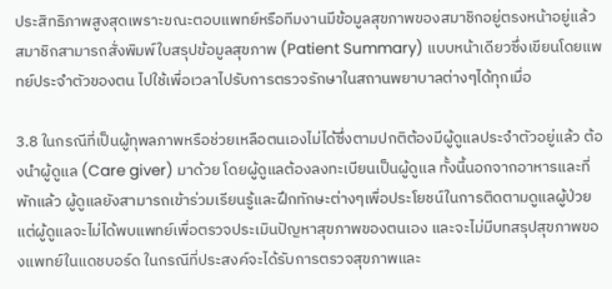ประสิทธิภาพสูงสุดเพราะขณะตอบแพทย์หรือทีมงานมีข้อมูลสุขภาพของสมาชิกอยู่ตรงหน้าอยู่แล้ว
สมาชิกสามารถสั่งพิมพ์ใบสรุปข้อมูลสุขภาพ (Patient Summary) แบบหน้าเดียวซึ่งเขียนโดยแพทย์ประจำตัวของตน ไปใช้เพื่อเวลาไปรับการตรวจรักษาในสถานพยาบาลต่างๆได้ทุกเมื่อ

3.8 ในกรณีที่เป็นผู้ทุพลภาพหรือช่วยเหลือตนเองไม่ได้ซึ่งตามปกติต้องมีผู้ดูแลประจำตัวอยู่แล้ว ต้องนำผู้ดูแล (Care giver) มาด้วย โดยผู้ดูแลต้องลงทะเบียนเป็นผู้ดูแล ทั้งนี้นอกจากอาหารและที่พักแล้ว ผู้ดูแลยังสามารถเข้าร่วมเรียนรู้และฝึกทักษะต่างๆเพื่อประโยชน์ในการติดตามดูแลผู้ป่วย แต่ผู้ดูแลจะไม่ได้พบแพทย์เพื่อตรวจประเมินปัญหาสุขภาพของตนเอง และจะไม่มีบทสรุปสุขภาพของแพทย์ในแดชบอร์ด ในกรณีที่ประสงค์จะได้รับการตรวจสุขภาพและ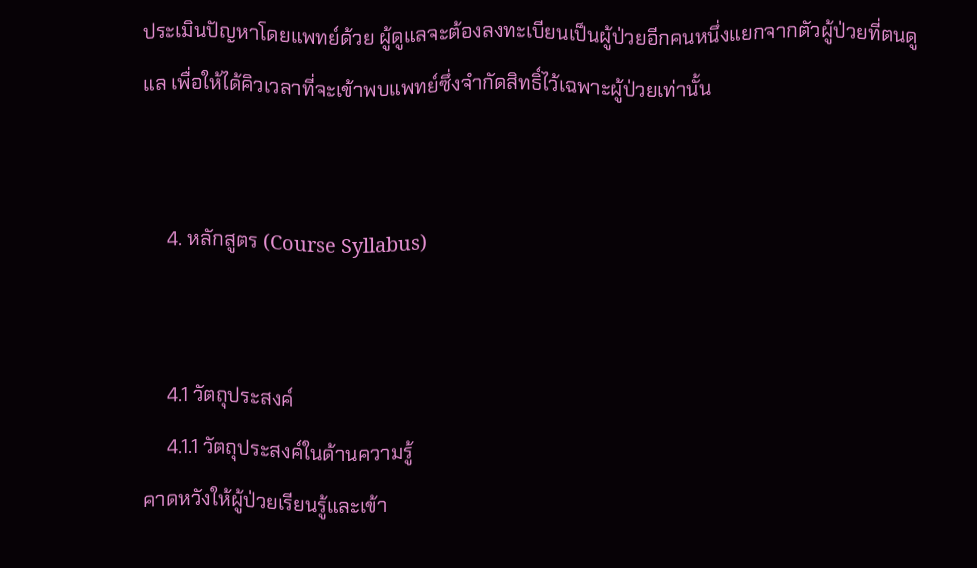ประเมินปัญหาโดยแพทย์ด้วย ผู้ดูแลจะต้องลงทะเบียนเป็นผู้ป่วยอีกคนหนึ่งแยกจากตัวผู้ป่วยที่ตนดูแล เพื่อให้ได้คิวเวลาที่จะเข้าพบแพทย์ซึ่งจำกัดสิทธิ์ไว้เฉพาะผู้ป่วยเท่านั้น


     4. หลักสูตร (Course Syllabus)


     4.1 วัตถุประสงค์
     4.1.1 วัตถุประสงค์ในด้านความรู้
คาดหวังให้ผู้ป่วยเรียนรู้และเข้า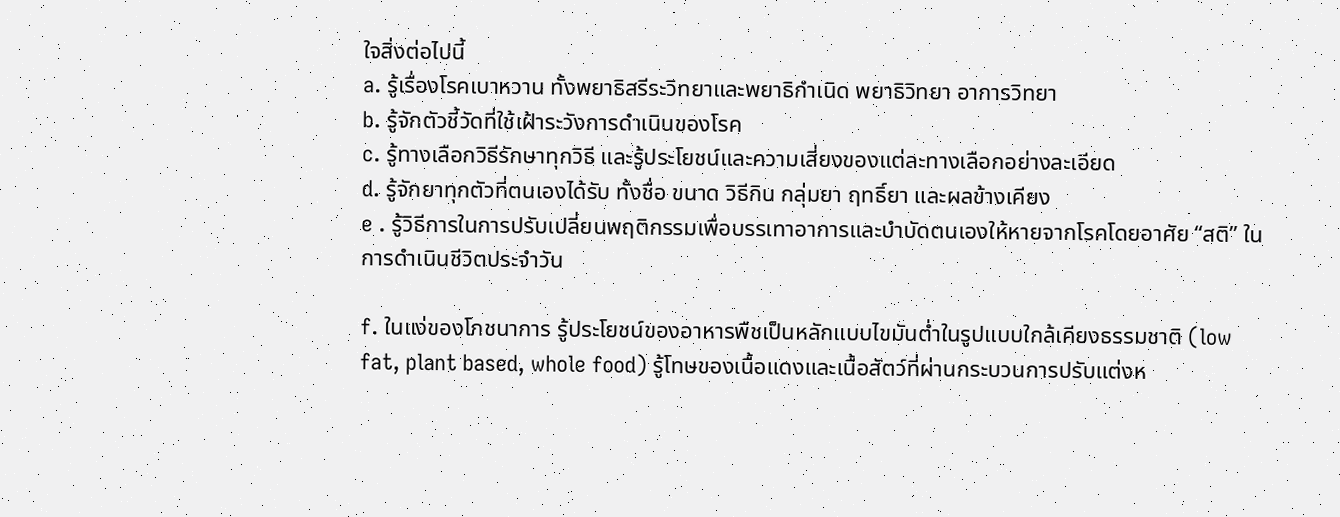ใจสิ่งต่อไปนี้
a. รู้เรื่องโรคเบาหวาน ทั้งพยาธิสรีระวิทยาและพยาธิกำเนิด พยาธิวิทยา อาการวิทยา
b. รู้จักตัวชี้วัดที่ใช้เฝ้าระวังการดำเนินของโรค
c. รู้ทางเลือกวิธีรักษาทุกวิธี และรู้ประโยชน์และความเสี่ยงของแต่ละทางเลือกอย่างละเอียด
d. รู้จักยาทุกตัวที่ตนเองได้รับ ทั้งชื่อ ขนาด วิธีกิน กลุ่มยา ฤทธิ์ยา และผลข้างเคียง
e . รู้วิธีการในการปรับเปลี่ยนพฤติกรรมเพื่อบรรเทาอาการและบำบัดตนเองให้หายจากโรคโดยอาศัย “สติ” ในการดำเนินชีวิตประจำวัน

f. ในแง่ของโภชนาการ รู้ประโยชน์ของอาหารพืชเป็นหลักแบบไขมันต่ำในรูปแบบใกล้เคียงธรรมชาติ (low fat, plant based, whole food) รู้โทษของเนื้อแดงและเนื้อสัตว์ที่ผ่านกระบวนการปรับแต่งห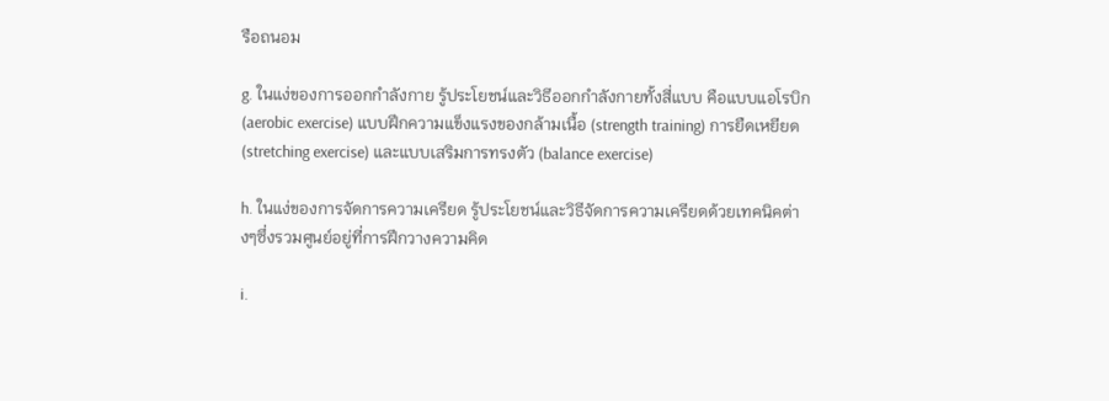รือถนอม

g. ในแง่ของการออกกำลังกาย รู้ประโยชน์และวิธีออกกำลังกายทั้งสี่แบบ คือแบบแอโรบิก (aerobic exercise) แบบฝึกความแข็งแรงของกล้ามเนื้อ (strength training) การยืดเหยียด (stretching exercise) และแบบเสริมการทรงตัว (balance exercise)

h. ในแง่ของการจัดการความเครียด รู้ประโยชน์และวิธีจัดการความเครียดด้วยเทคนิคต่างๆซึ่งรวมศูนย์อยู่ที่การฝึกวางความคิด

i.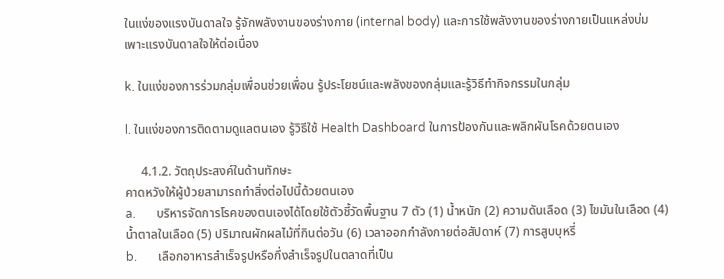ในแง่ของแรงบันดาลใจ รู้จักพลังงานของร่างกาย (internal body) และการใช้พลังงานของร่างกายเป็นแหล่งบ่มเพาะแรงบันดาลใจให้ต่อเนื่อง

k. ในแง่ของการร่วมกลุ่มเพื่อนช่วยเพื่อน รู้ประโยชน์และพลังของกลุ่มและรู้วิธีทำกิจกรรมในกลุ่ม

l. ในแง่ของการติดตามดูแลตนเอง รู้วิธีใช้ Health Dashboard ในการป้องกันและพลิกผันโรคด้วยตนเอง

     4.1.2. วัตถุประสงค์ในด้านทักษะ
คาดหวังให้ผู้ป่วยสามารถทำสิ่งต่อไปนี้ด้วยตนเอง
a.       บริหารจัดการโรคของตนเองได้โดยใช้ตัวชี้วัดพื้นฐาน 7 ตัว (1) น้ำหนัก (2) ความดันเลือด (3) ไขมันในเลือด (4) น้ำตาลในเลือด (5) ปริมาณผักผลไม้ที่กินต่อวัน (6) เวลาออกกำลังกายต่อสัปดาห์ (7) การสูบบุหรี่
b.       เลือกอาหารสำเร็จรูปหรือกึ่งสำเร็จรูปในตลาดที่เป็น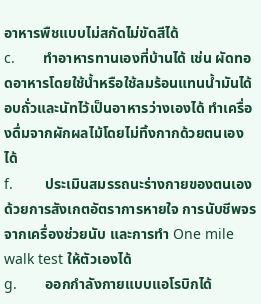อาหารพืชแบบไม่สกัดไม่ขัดสีได้
c.       ทำอาหารทานเองที่บ้านได้ เช่น ผัดทอดอาหารโดยใช้น้ำหรือใช้ลมร้อนแทนน้ำมันได้ อบถั่วและนัทไว้เป็นอาหารว่างเองได้ ทำเครื่องดื่มจากผักผลไม้โดยไม่ทิ้งกากด้วยตนเองได้
f.        ประเมินสมรรถนะร่างกายของตนเองด้วยการสังเกตอัตราการหายใจ การนับชีพจรจากเครื่องช่วยนับ และการทำ One mile walk test ให้ตัวเองได้
g.       ออกกำลังกายแบบแอโรบิกได้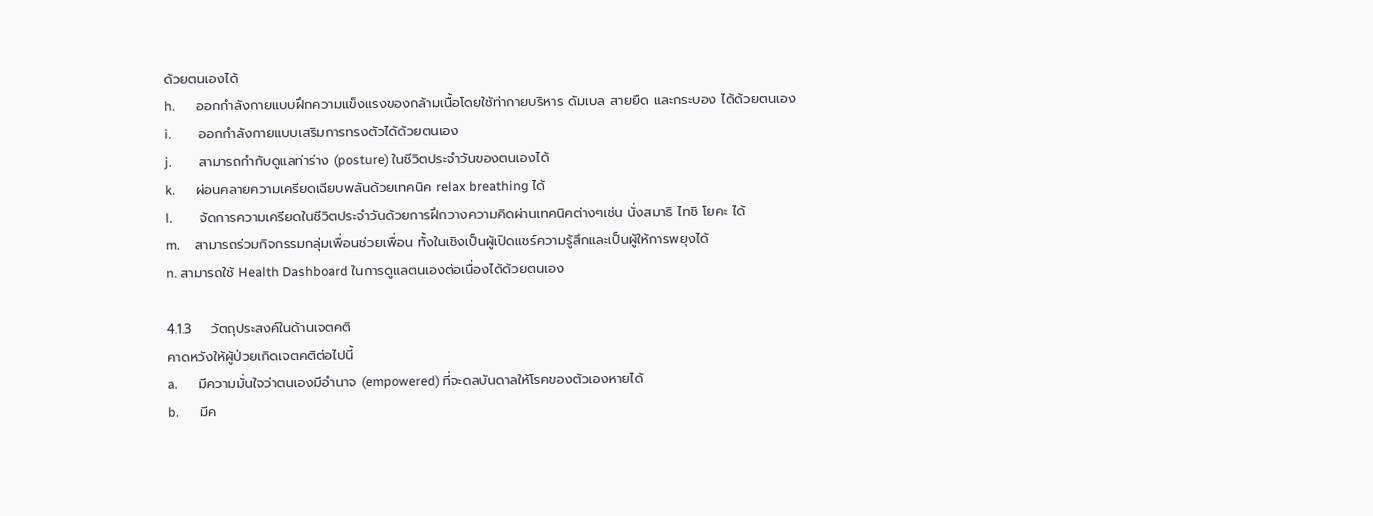ด้วยตนเองได้
h.       ออกกำลังกายแบบฝึกความแข็งแรงของกล้ามเนื้อโดยใช้ท่ากายบริหาร ดัมเบล สายยืด และกระบอง ได้ด้วยตนเอง
i.         ออกกำลังกายแบบเสริมการทรงตัวได้ด้วยตนเอง
j.         สามารถกำกับดูแลท่าร่าง (posture) ในชีวิตประจำวันของตนเองได้
k.       ผ่อนคลายความเครียดเฉียบพลันด้วยเทคนิค relax breathing ได้
l.         จัดการความเครียดในชีวิตประจำวันด้วยการฝึกวางความคิดผ่านเทคนิคต่างๆเช่น นั่งสมาธิ ไทชิ โยคะ ได้
m.     สามารถร่วมกิจกรรมกลุ่มเพื่อนช่วยเพื่อน ทั้งในเชิงเป็นผู้เปิดแชร์ความรู้สึกและเป็นผู้ให้การพยุงได้
n. สามารถใช้ Health Dashboard ในการดูแลตนเองต่อเนื่องได้ด้วยตนเอง

4.1.3    วัตถุประสงค์ในด้านเจตคติ
คาดหวังให้ผู้ป่วยเกิดเจตคติต่อไปนี้
a.       มีความมั่นใจว่าตนเองมีอำนาจ (empowered) ที่จะดลบันดาลให้โรคของตัวเองหายได้
b.       มีค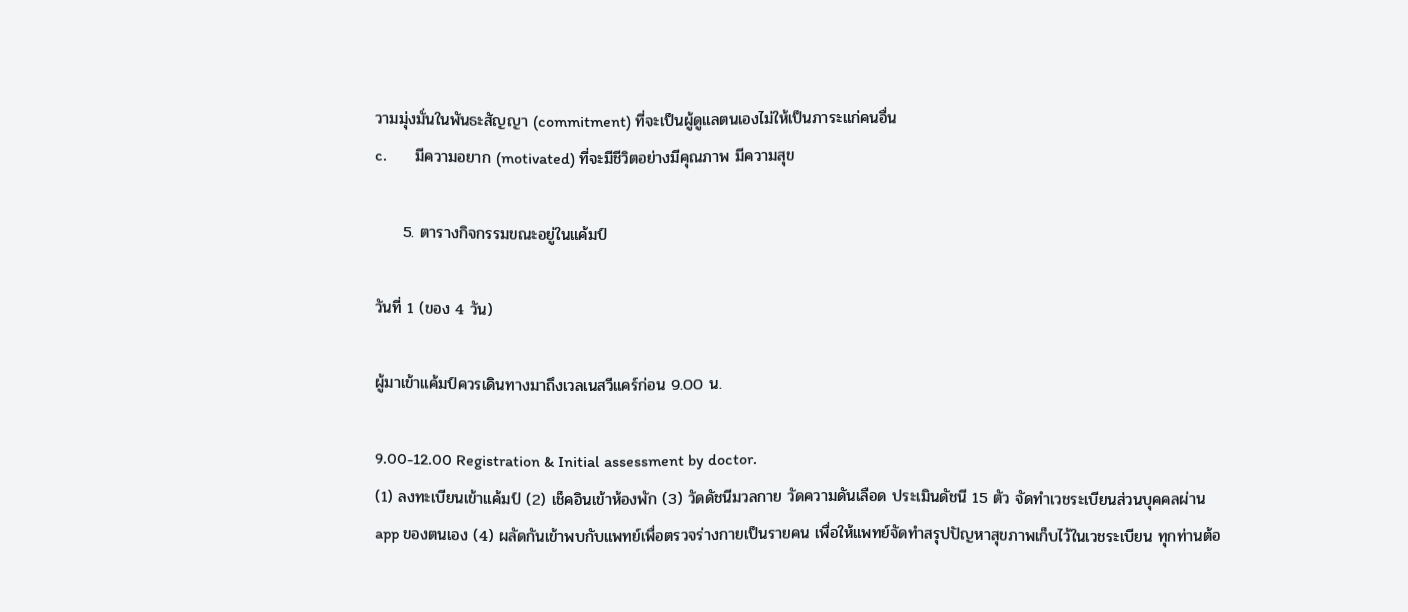วามมุ่งมั่นในพันธะสัญญา (commitment) ที่จะเป็นผู้ดูแลตนเองไม่ให้เป็นภาระแก่คนอื่น
c.       มีความอยาก (motivated) ที่จะมีชีวิตอย่างมีคุณภาพ มีความสุข

     5. ตารางกิจกรรมขณะอยู่ในแค้มป์

วันที่ 1 (ของ 4 วัน)

ผู้มาเข้าแค้มป์ควรเดินทางมาถึงเวลเนสวีแคร์ก่อน 9.00 น.

9.00-12.00 Registration & Initial assessment by doctor.
(1) ลงทะเบียนเข้าแค้มป์ (2) เช็คอินเข้าห้องพัก (3) วัดดัชนีมวลกาย วัดความดันเลือด ประเมินดัชนี 15 ตัว จัดทำเวชระเบียนส่วนบุคคลผ่าน app ของตนเอง (4) ผลัดกันเข้าพบกับแพทย์เพื่อตรวจร่างกายเป็นรายคน เพื่อให้แพทย์จัดทำสรุปปัญหาสุขภาพเก็บไว้ในเวชระเบียน ทุกท่านต้อ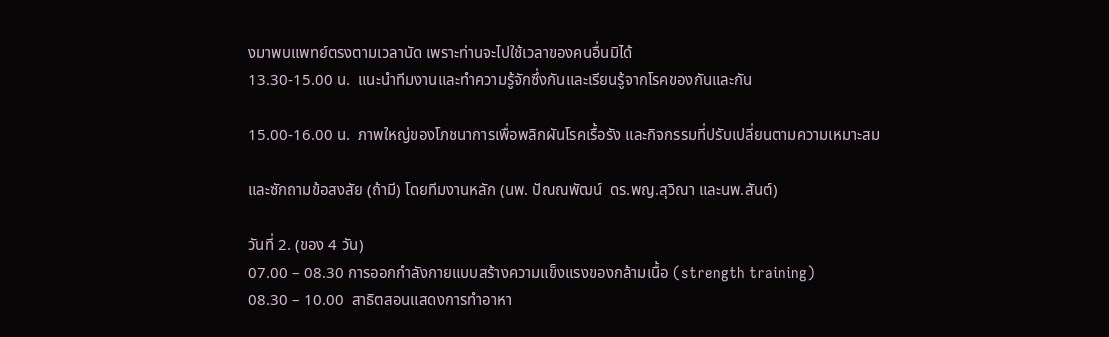งมาพบแพทย์ตรงตามเวลานัด เพราะท่านจะไปใช้เวลาของคนอื่นมิได้
13.30-15.00 น.  แนะนำทีมงานและทำความรู้จักซึ่งกันและเรียนรู้จากโรคของกันและกัน

15.00-16.00 น.  ภาพใหญ่ของโภชนาการเพื่อพลิกผันโรคเรื้อรัง และกิจกรรมที่ปรับเปลี่ยนตามความเหมาะสม

และซักถามข้อสงสัย (ถ้ามี) โดยทีมงานหลัก (นพ. ปัณณพัฒน์  ดร.พญ.สุวิณา และนพ.สันต์)

วันที่ 2. (ของ 4 วัน)
07.00 – 08.30 การออกกำลังกายแบบสร้างความแข็งแรงของกล้ามเนื้อ (strength training)
08.30 – 10.00  สาธิตสอนแสดงการทำอาหา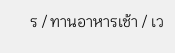ร / ทานอาหารเช้า / เว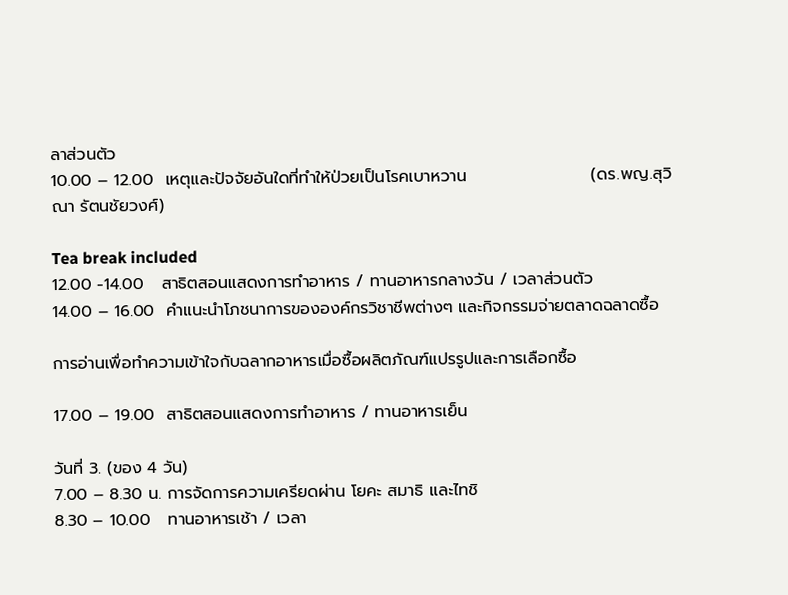ลาส่วนตัว
10.00 – 12.00  เหตุและปัจจัยอันใดที่ทำให้ป่วยเป็นโรคเบาหวาน                     (ดร.พญ.สุวิณา รัตนชัยวงศ์)

Tea break included
12.00 -14.00   สาธิตสอนแสดงการทำอาหาร / ทานอาหารกลางวัน / เวลาส่วนตัว
14.00 – 16.00  คำแนะนำโภชนาการขององค์กรวิชาชีพต่างๆ และกิจกรรมจ่ายตลาดฉลาดซื้อ

การอ่านเพื่อทำความเข้าใจกับฉลากอาหารเมื่อซื้อผลิตภัณฑ์แปรรูปและการเลือกซื้อ

17.00 – 19.00  สาธิตสอนแสดงการทำอาหาร / ทานอาหารเย็น

วันที่ 3. (ของ 4 วัน)
7.00 – 8.30 น. การจัดการความเครียดผ่าน โยคะ สมาธิ และไทชิ
8.30 – 10.00   ทานอาหารเช้า / เวลา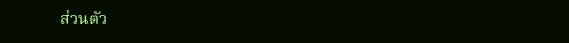ส่วนตัว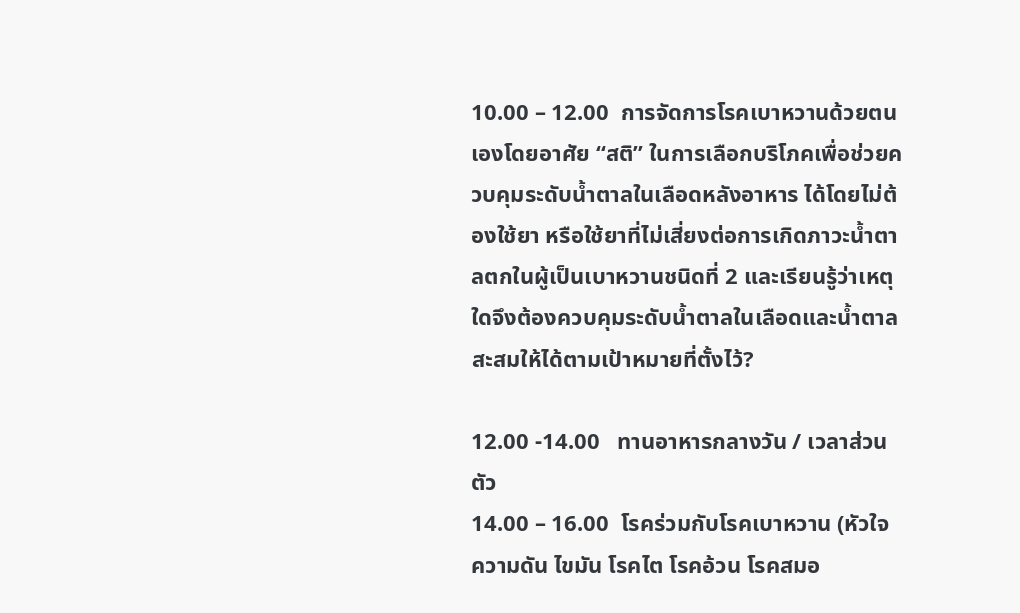10.00 – 12.00  การจัดการโรคเบาหวานด้วยตนเองโดยอาศัย “สติ” ในการเลือกบริโภคเพื่อช่วยควบคุมระดับน้ำตาลในเลือดหลังอาหาร ได้โดยไม่ต้องใช้ยา หรือใช้ยาที่ไม่เสี่ยงต่อการเกิดภาวะน้ำตาลตกในผู้เป็นเบาหวานชนิดที่ 2 และเรียนรู้ว่าเหตุใดจึงต้องควบคุมระดับน้ำตาลในเลือดและน้ำตาลสะสมให้ได้ตามเป้าหมายที่ตั้งไว้?

12.00 -14.00   ทานอาหารกลางวัน / เวลาส่วนตัว
14.00 – 16.00  โรคร่วมกับโรคเบาหวาน (หัวใจ ความดัน ไขมัน โรคไต โรคอ้วน โรคสมอ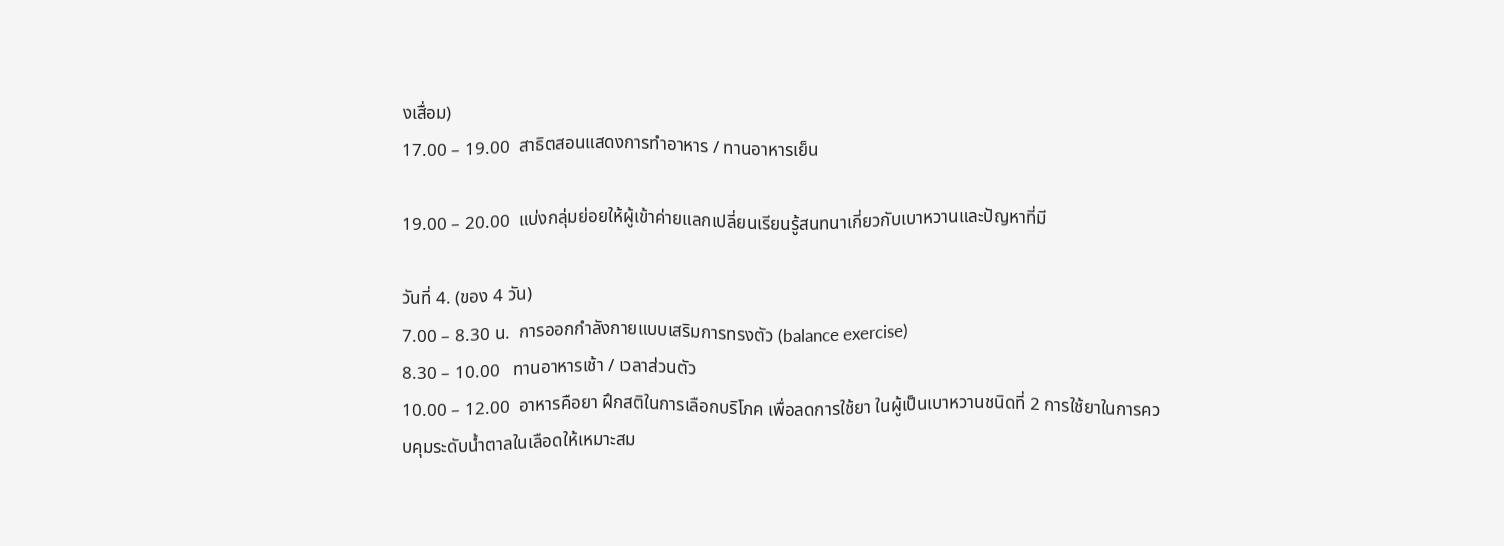งเสื่อม)
17.00 – 19.00  สาธิตสอนแสดงการทำอาหาร / ทานอาหารเย็น

19.00 – 20.00  แบ่งกลุ่มย่อยให้ผู้เข้าค่ายแลกเปลี่ยนเรียนรู้สนทนาเกี่ยวกับเบาหวานและปัญหาที่มี

วันที่ 4. (ของ 4 วัน)
7.00 – 8.30 น.  การออกกำลังกายแบบเสริมการทรงตัว (balance exercise)
8.30 – 10.00   ทานอาหารเช้า / เวลาส่วนตัว
10.00 – 12.00  อาหารคือยา ฝึกสติในการเลือกบริโภค เพื่อลดการใช้ยา ในผู้เป็นเบาหวานชนิดที่ 2 การใช้ยาในการควบคุมระดับน้ำตาลในเลือดให้เหมาะสม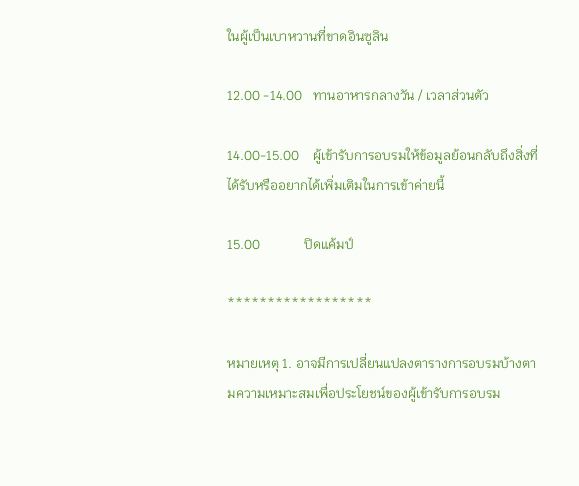ในผู้เป็นเบาหวานที่ขาดอินซูลิน

12.00 -14.00   ทานอาหารกลางวัน / เวลาส่วนตัว

14.00-15.00    ผู้เข้ารับการอบรมให้ข้อมูลย้อนกลับถึงสิ่งที่ได้รับหรืออยากได้เพิ่มเติมในการเข้าค่ายนี้

15.00             ปิดแค้มป์

******************

หมายเหตุ 1. อาจมีการเปลี่ยนแปลงตารางการอบรมบ้างตามความเหมาะสมเพื่อประโยชน์ของผู้เข้ารับการอบรม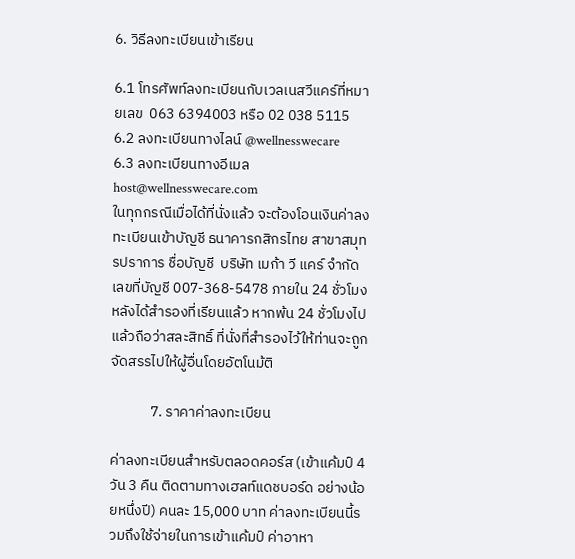6. วิธีลงทะเบียนเข้าเรียน

6.1 โทรศัพท์ลงทะเบียนกับเวลเนสวีแคร์ที่หมายเลข  063 6394003 หรือ 02 038 5115
6.2 ลงทะเบียนทางไลน์ @wellnesswecare
6.3 ลงทะเบียนทางอีเมล host@wellnesswecare.com
ในทุกกรณีเมื่อได้ที่นั่งแล้ว จะต้องโอนเงินค่าลงทะเบียนเข้าบัญชี ธนาคารกสิกรไทย สาขาสมุทรปราการ ชื่อบัญชี  บริษัท เมก้า วี แคร์ จำกัด เลขที่บัญชี 007-368-5478 ภายใน 24 ชั่วโมงหลังได้สำรองที่เรียนแล้ว หากพ้น 24 ชั่วโมงไปแล้วถือว่าสละสิทธิ์ ที่นั่งที่สำรองไว้ให้ท่านจะถูกจัดสรรไปให้ผู้อื่นโดยอัตโนม้ติ

            7. ราคาค่าลงทะเบียน

ค่าลงทะเบียนสำหรับตลอดคอร์ส (เข้าแค้มป์ 4 วัน 3 คืน ติดตามทางเฮลท์แดชบอร์ด อย่างน้อยหนึ่งปี) คนละ 15,000 บาท ค่าลงทะเบียนนี้รวมถึงใช้จ่ายในการเข้าแค้มป์ ค่าอาหา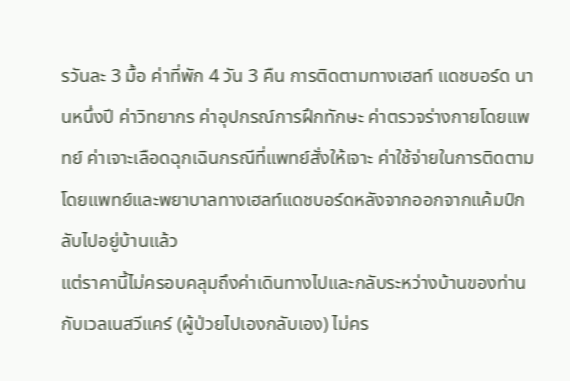รวันละ 3 มื้อ ค่าที่พัก 4 วัน 3 คืน การติดตามทางเฮลท์ แดชบอร์ด นานหนึ่งปี ค่าวิทยากร ค่าอุปกรณ์การฝึกทักษะ ค่าตรวจร่างกายโดยแพทย์ ค่าเจาะเลือดฉุกเฉินกรณีที่แพทย์สั่งให้เจาะ ค่าใช้จ่ายในการติดตามโดยแพทย์และพยาบาลทางเฮลท์แดชบอร์ดหลังจากออกจากแค้มป์กลับไปอยู่บ้านแล้ว
แต่ราคานี้ไม่ครอบคลุมถึงค่าเดินทางไปและกลับระหว่างบ้านของท่านกับเวลเนสวีแคร์ (ผู้ป่วยไปเองกลับเอง) ไม่คร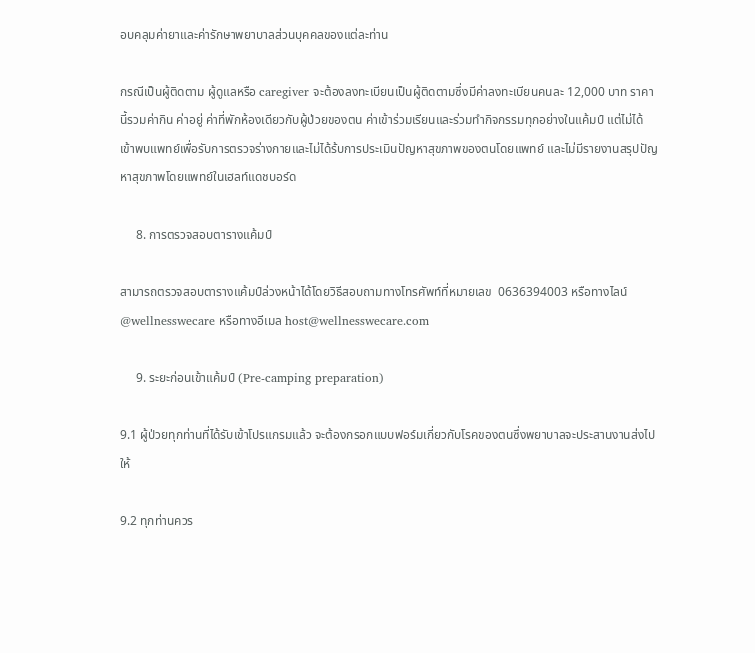อบคลุมค่ายาและค่ารักษาพยาบาลส่วนบุคคลของแต่ละท่าน

กรณีเป็นผู้ติดตาม ผู้ดูแลหรือ caregiver จะต้องลงทะเบียนเป็นผู้ติดตามซึ่งมีค่าลงทะเบียนคนละ 12,000 บาท ราคานี้รวมค่ากิน ค่าอยู่ ค่าที่พักห้องเดียวกับผู้ป่วยของตน ค่าเข้าร่วมเรียนและร่วมทำกิจกรรมทุกอย่างในแค้มป์ แต่ไม่ได้เข้าพบแพทย์เพื่อรับการตรวจร่างกายและไม่ได้ร้บการประเมินปัญหาสุขภาพของตนโดยแพทย์ และไม่มีรายงานสรุปปัญหาสุขภาพโดยแพทย์ในเฮลท์แดชบอร์ด

     8. การตรวจสอบตารางแค้มป์

สามารถตรวจสอบตารางแค้มป์ล่วงหน้าได้โดยวิธีสอบถามทางโทรศัพท์ที่หมายเลข  0636394003 หรือทางไลน์ @wellnesswecare หรือทางอีเมล host@wellnesswecare.com

     9. ระยะก่อนเข้าแค้มป์ (Pre-camping preparation)

9.1 ผู้ป่วยทุกท่านที่ได้รับเข้าโปรแกรมแล้ว จะต้องกรอกแบบฟอร์มเกี่ยวกับโรคของตนซึ่งพยาบาลจะประสานงานส่งไปให้

9.2 ทุกท่านควร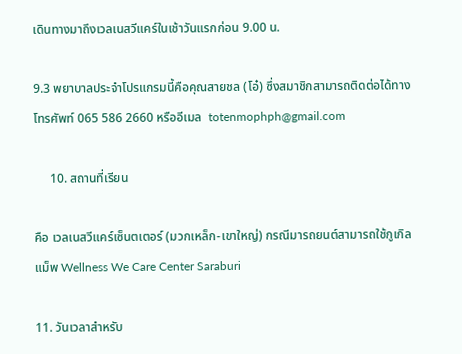เดินทางมาถึงเวลเนสวีแคร์ในเช้าวันแรกก่อน 9.00 น.

9.3 พยาบาลประจำโปรแกรมนี้คือคุณสายชล (โอ๋) ซึ่งสมาชิกสามารถติดต่อได้ทางโทรศัพท์ 065 586 2660 หรืออีเมล  totenmophph@gmail.com

     10. สถานที่เรียน

คือ เวลเนสวีแคร์เซ็นตเตอร์ (มวกเหล็ก-เขาใหญ่) กรณีมารถยนต์สามารถใช้กูเกิลแม็พ Wellness We Care Center Saraburi

11. วันเวลาสำหรับ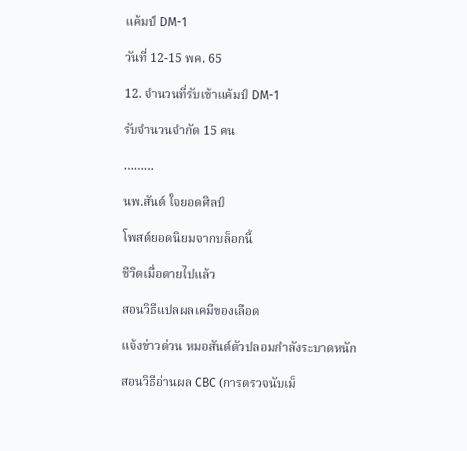แค้มป์ DM-1

วันที่ 12-15 พค. 65

12. จำนวนที่รับเข้าแค้มป์ DM-1

รับจำนวนจำกัด 15 คน

………

นพ.สันต์ ใจยอดศิลป์

โพสต์ยอดนิยมจากบล็อกนี้

ชีวิตเมื่อตายไปแล้ว

สอนวิธีแปลผลเคมีของเลือด

แจ้งข่าวด่วน หมอสันต์ตัวปลอมกำลังระบาดหนัก

สอนวิธีอ่านผล CBC (การตรวจนับเม็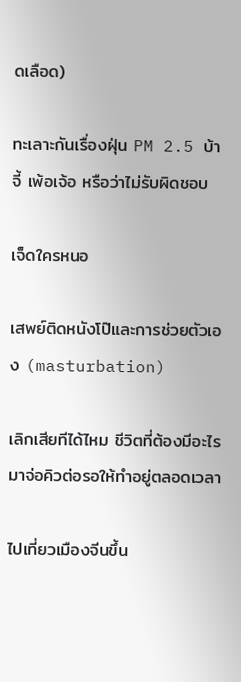ดเลือด)

ทะเลาะกันเรื่องฝุ่น PM 2.5 บ้าจี้ เพ้อเจ้อ หรือว่าไม่รับผิดชอบ

เจ็ดใครหนอ

เสพย์ติดหนังโป๊และการช่วยตัวเอง (masturbation)

เลิกเสียทีได้ไหม ชีวิตที่ต้องมีอะไรมาจ่อคิวต่อรอให้ทำอยู่ตลอดเวลา

ไปเที่ยวเมืองจีนขึ้น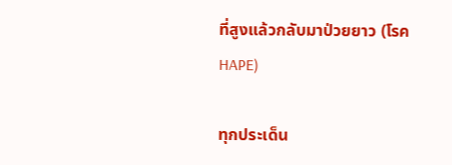ที่สูงแล้วกลับมาป่วยยาว (โรค HAPE)

ทุกประเด็น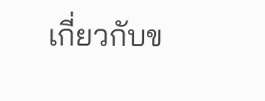เกี่ยวกับข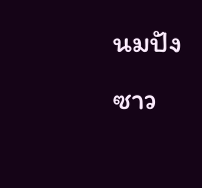นมปังซาว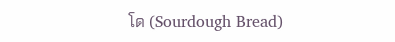โด (Sourdough Bread)